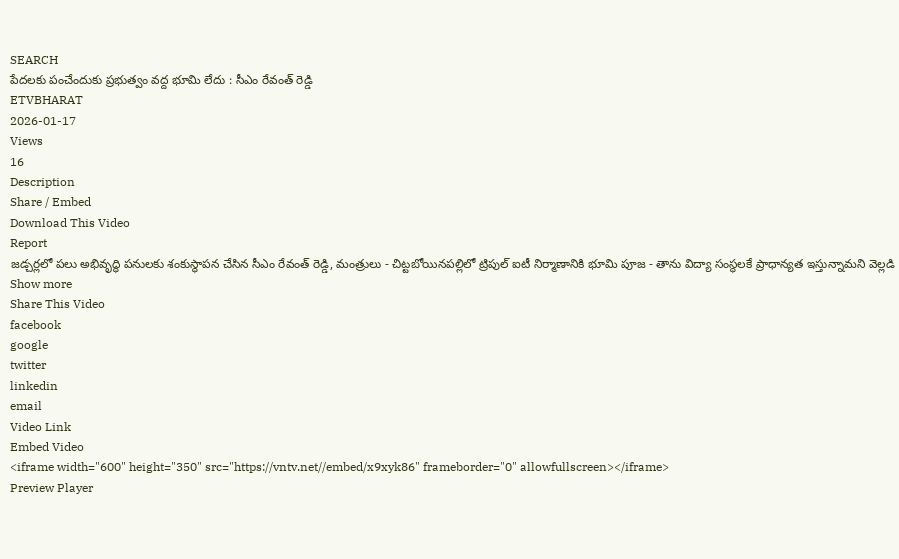SEARCH
పేదలకు పంచేందుకు ప్రభుత్వం వద్ద భూమి లేదు : సీఎం రేవంత్ రెడ్డి
ETVBHARAT
2026-01-17
Views
16
Description
Share / Embed
Download This Video
Report
జడ్చర్లలో పలు అభివృద్ధి పనులకు శంకుస్థాపన చేసిన సీఎం రేవంత్ రెడ్డి, మంత్రులు - చిట్టబోయినపల్లిలో ట్రిపుల్ ఐటీ నిర్మాణానికి భూమి పూజ - తాను విద్యా సంస్థలకే ప్రాధాన్యత ఇస్తున్నామని వెల్లడి
Show more
Share This Video
facebook
google
twitter
linkedin
email
Video Link
Embed Video
<iframe width="600" height="350" src="https://vntv.net//embed/x9xyk86" frameborder="0" allowfullscreen></iframe>
Preview Player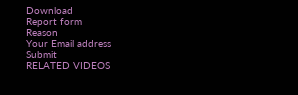Download
Report form
Reason
Your Email address
Submit
RELATED VIDEOS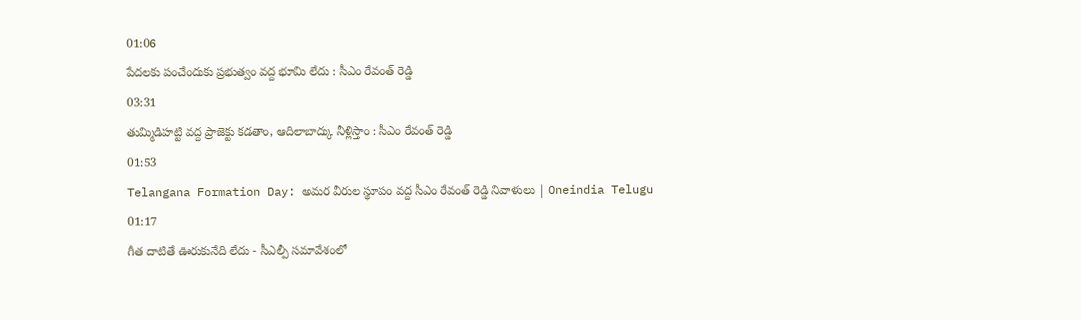01:06
పేదలకు పంచేందుకు ప్రభుత్వం వద్ద భూమి లేదు : సీఎం రేవంత్ రెడ్డి
03:31
తుమ్మిడిహట్టి వద్ద ప్రాజెక్టు కడతాం, ఆదిలాబాద్కు నీళ్లిస్తాం : సీఎం రేవంత్ రెడ్డి
01:53
Telangana Formation Day: అమర వీరుల స్థూపం వద్ద సీఎం రేవంత్ రెడ్డి నివాళులు | Oneindia Telugu
01:17
గీత దాటితే ఊరుకునేది లేదు - సీఎల్పీ సమావేశంలో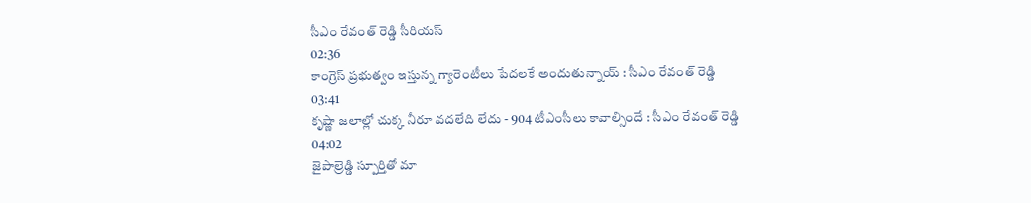సీఎం రేవంత్ రెడ్డి సీరియస్
02:36
కాంగ్రెస్ ప్రభుత్వం ఇస్తున్న గ్యారెంటీలు పేదలకే అందుతున్నాయ్ : సీఎం రేవంత్ రెడ్డి
03:41
కృష్ణా జలాల్లో చుక్క నీరూ వదలేది లేదు - 904 టీఎంసీలు కావాల్సిందే : సీఎం రేవంత్ రెడ్డి
04:02
జైపాల్రెడ్డి స్పూర్తితో మా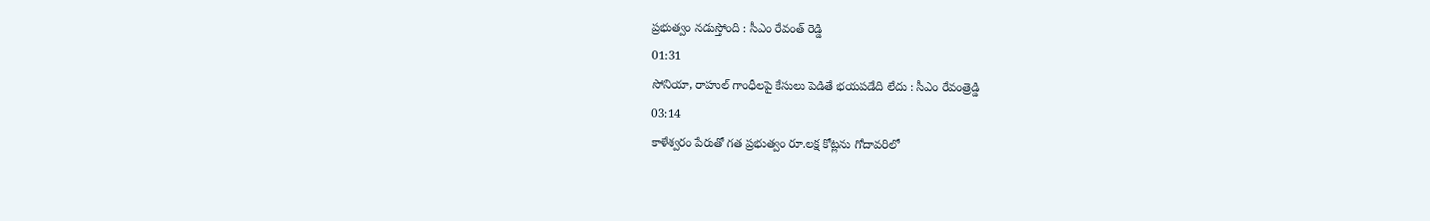ప్రభుత్వం నడుస్తోంది : సీఎం రేవంత్ రెడ్డి
01:31
సోనియా, రాహుల్ గాంధీలపై కేసులు పెడితే భయపడేది లేదు : సీఎం రేవంత్రెడ్డి
03:14
కాళేశ్వరం పేరుతో గత ప్రభుత్వం రూ.లక్ష కోట్లను గోదావరిలో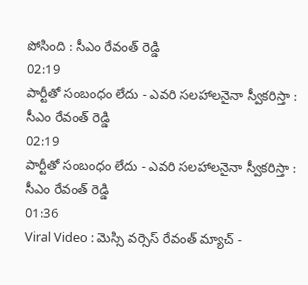పోసింది : సీఎం రేవంత్ రెడ్డి
02:19
పార్టీతో సంబంధం లేదు - ఎవరి సలహాలనైనా స్వీకరిస్తా : సీఎం రేవంత్ రెడ్డి
02:19
పార్టీతో సంబంధం లేదు - ఎవరి సలహాలనైనా స్వీకరిస్తా : సీఎం రేవంత్ రెడ్డి
01:36
Viral Video : మెస్సి వర్సెస్ రేవంత్ మ్యాచ్ -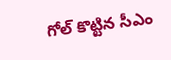గోల్ కొట్టిన సీఎం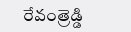రేవంత్రెడ్డి